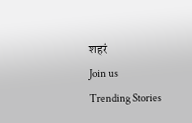शहरं
Join us
Trending Stories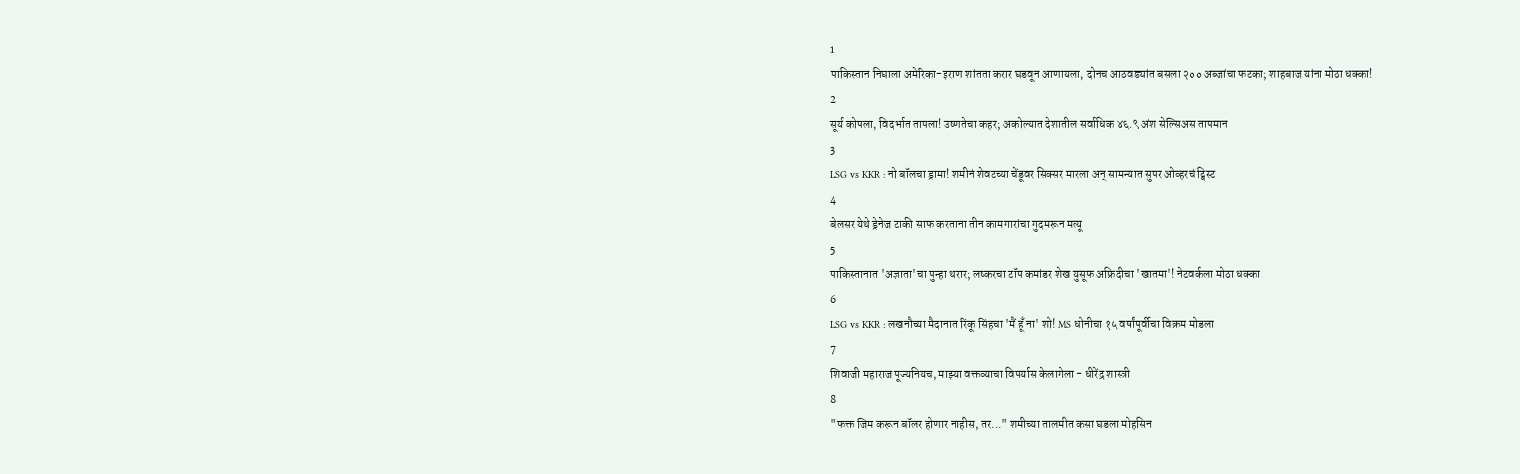1
पाकिस्तान निघाला अमेरिका-इराण शांतता करार घडवून आणायला, दोनच आठवड्यांत बसला २०० अब्जांचा फटका; शाहबाज यांना मोठा धक्का!
2
सूर्य कोपला, विदर्भात तापला! उष्णतेचा कहर; अकोल्यात देशातील सर्वाधिक ४६.९ अंश सेल्सिअस तापमान
3
LSG vs KKR : नो बॉलचा ड्रामा! शमीनं शेवटच्या चेंडूवर सिक्सर मारला अन् सामन्यात सुपर ओव्हरचं ट्विस्ट
4
बेलसर येथे ड्रेनेज टाकी साफ करताना तीन कामगारांचा गुदमरून मत्यू
5
पाकिस्तानात 'अज्ञाता'चा पुन्हा थरार; लष्करचा टॉप कमांडर शेख युसूफ अफ्रिदीचा 'खातमा'! नेटवर्कला मोठा धक्का
6
LSG vs KKR : लखनौच्या मैदानात रिंकू सिंहचा 'मैं हूँ ना' शो! MS धोनीचा १५ वर्षांपूर्वीचा विक्रम मोडला
7
शिवाजी महाराज पूज्यनियच, माझ्या वक्तव्याचा विपर्यास केलागेला - धीरेंद्र शास्त्री
8
"फक्त जिम करून बॉलर होणार नाहीस, तर..." शमीच्या तालमीत कसा घडला मोहसिन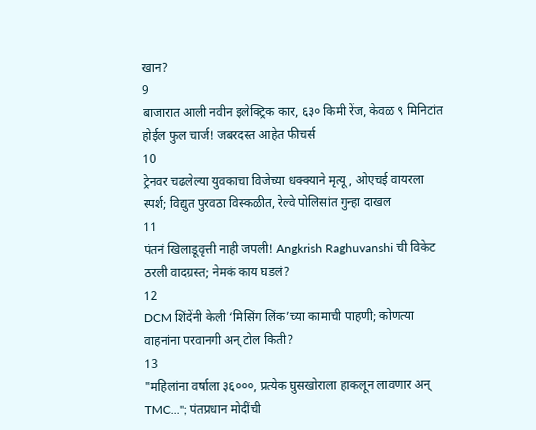खान?
9
बाजारात आली नवीन इलेक्ट्रिक कार, ६३० किमी रेंज, केवळ ९ मिनिटांत होईल फुल चार्ज! जबरदस्त आहेत फीचर्स
10
ट्रेनवर चढलेल्या युवकाचा विजेच्या धक्क्याने मृत्यू, ओएचई वायरला स्पर्श; विद्युत पुरवठा विस्कळीत, रेल्वे पोलिसांत गुन्हा दाखल
11
पंतनं खिलाडूवृत्ती नाही जपली! Angkrish Raghuvanshi ची विकेट ठरली वादग्रस्त; नेमकं काय घडलं?
12
DCM शिंदेंनी केली ‘मिसिंग लिंक’च्या कामाची पाहणी; कोणत्या वाहनांना परवानगी अन् टोल किती?
13
"महिलांना वर्षाला ३६०००, प्रत्येक घुसखोराला हाकलून लावणार अन् TMC..."; पंतप्रधान मोदींची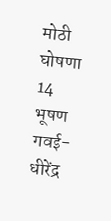मोठी घोषणा
14
भूषण गवई-धीरेंद्र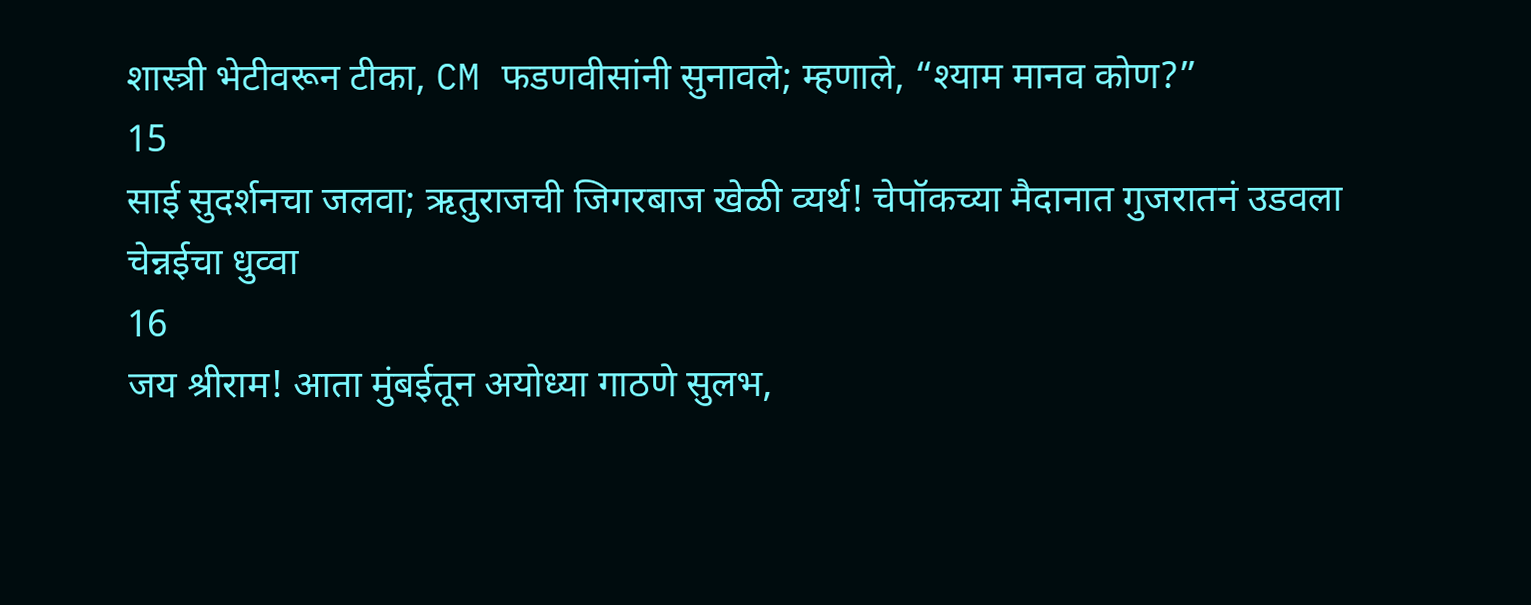शास्त्री भेटीवरून टीका, CM फडणवीसांनी सुनावले; म्हणाले, “श्याम मानव कोण?”
15
साई सुदर्शनचा जलवा; ऋतुराजची जिगरबाज खेळी व्यर्थ! चेपॉकच्या मैदानात गुजरातनं उडवला चेन्नईचा धुव्वा
16
जय श्रीराम! आता मुंबईतून अयोध्या गाठणे सुलभ,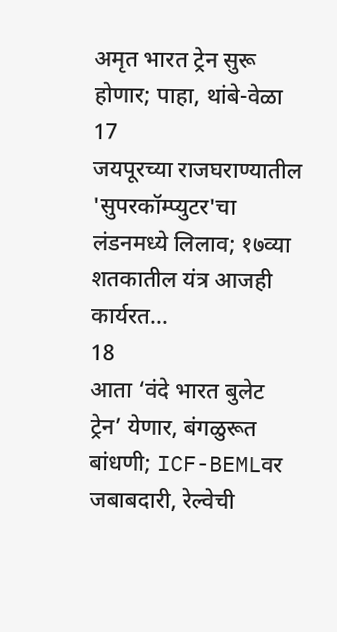अमृत भारत ट्रेन सुरू होणार; पाहा, थांबे-वेळा
17
जयपूरच्या राजघराण्यातील 'सुपरकॉम्प्युटर'चा लंडनमध्ये लिलाव; १७व्या शतकातील यंत्र आजही कार्यरत...
18
आता ‘वंदे भारत बुलेट ट्रेन’ येणार, बंगळुरूत बांधणी; ICF-BEMLवर जबाबदारी, रेल्वेची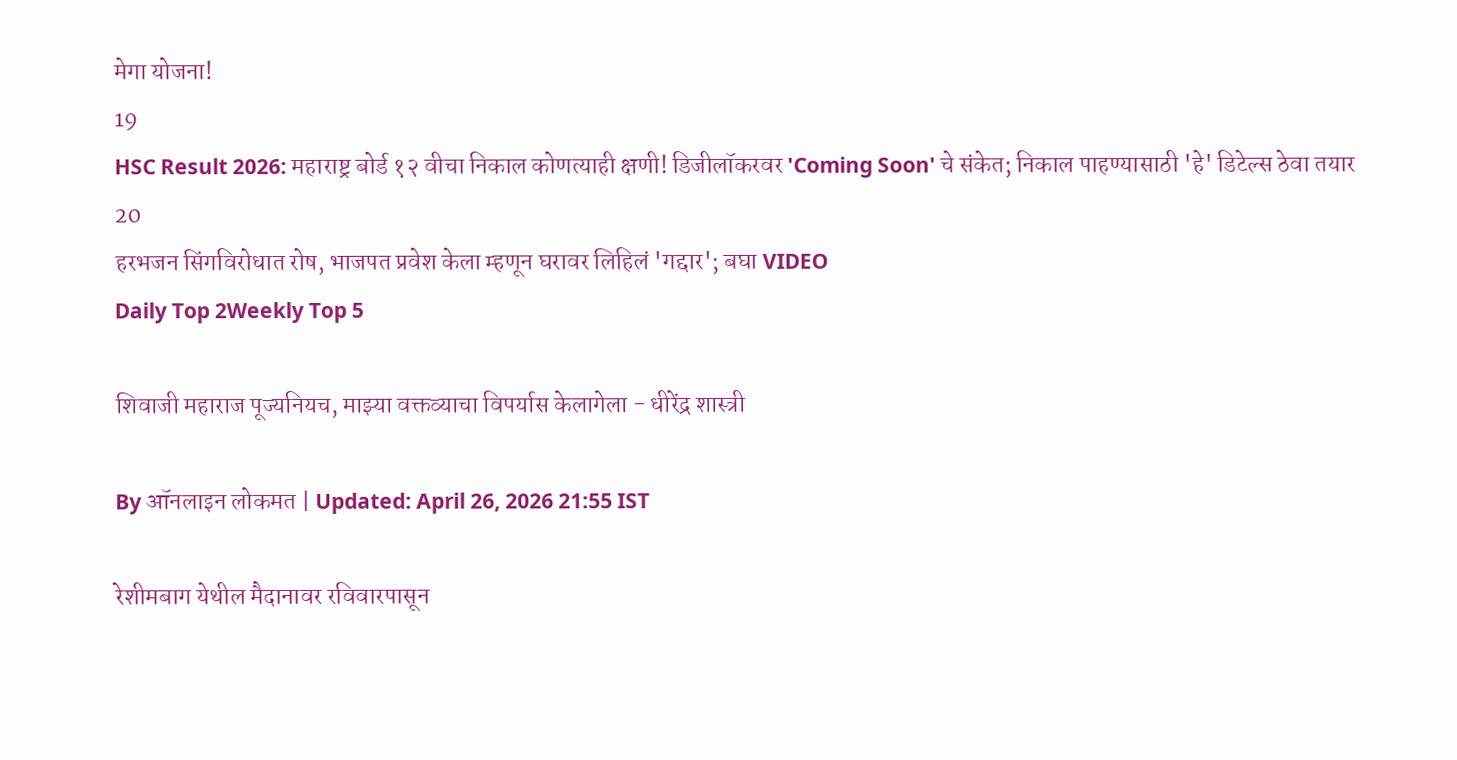मेगा योजना!
19
HSC Result 2026: महाराष्ट्र बोर्ड १२ वीचा निकाल कोणत्याही क्षणी! डिजीलॉकरवर 'Coming Soon' चे संकेत; निकाल पाहण्यासाठी 'हे' डिटेल्स ठेवा तयार
20
हरभजन सिंगविरोधात रोष, भाजपत प्रवेश केला म्हणून घरावर लिहिलं 'गद्दार'; बघा VIDEO
Daily Top 2Weekly Top 5

शिवाजी महाराज पूज्यनियच, माझ्या वक्तव्याचा विपर्यास केलागेला - धीरेंद्र शास्त्री

By ऑनलाइन लोकमत | Updated: April 26, 2026 21:55 IST

रेशीमबाग येथील मैदानावर रविवारपासून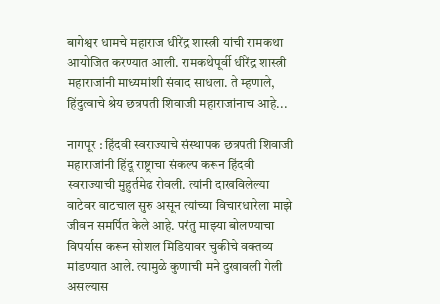बागेश्वर धामचे महाराज धीरेंद्र शास्त्री यांची रामकथा आयोजित करण्यात आली. रामकथेपूर्वी धीरेंद्र शास्त्री महाराजांनी माध्यमांशी संवाद साधला. ते म्हणाले, हिंदुत्वाचे श्रेय छत्रपती शिवाजी महाराजांनाच आहे...

नागपूर : हिंदवी स्वराज्याचे संस्थापक छत्रपती शिवाजी महाराजांनी हिंदू राष्ट्राचा संकल्प करून हिंदवी स्वराज्याची मुहुर्तमेढ रोवली. त्यांनी दाखविलेल्या वाटेवर वाटचाल सुरु असून त्यांच्या विचारधारेला माझे जीवन समर्पित केले आहे. परंतु माझ्या बोलण्याचा विपर्यास करून सोशल मिडियावर चुकीचे वक्तव्य मांडण्यात आले. त्यामुळे कुणाची मने दुखावली गेली असल्यास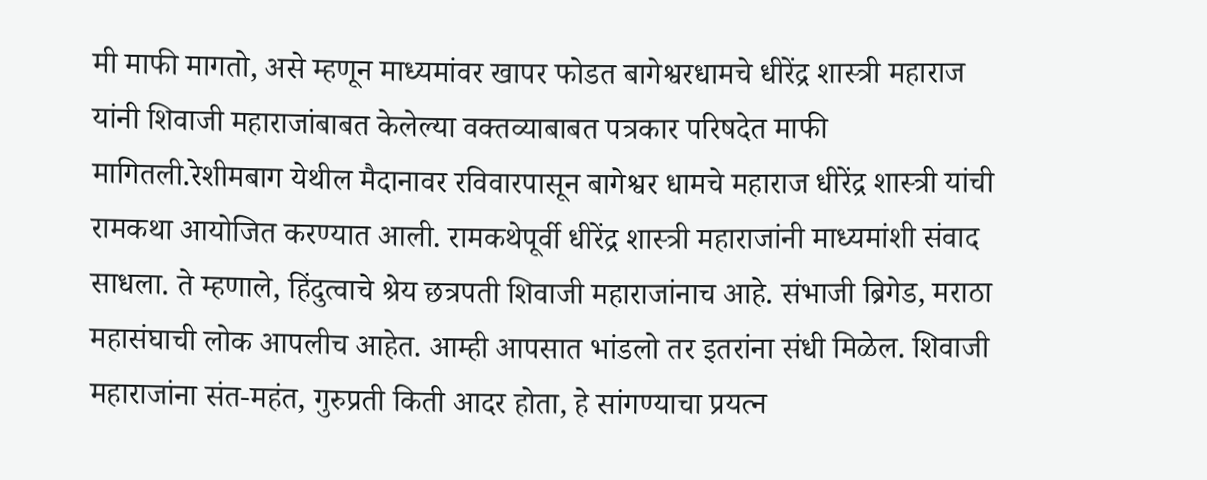मी माफी मागतो, असे म्हणून माध्यमांवर खापर फोडत बागेश्वरधामचे धीरेंद्र शास्त्री महाराज यांनी शिवाजी महाराजांबाबत केलेल्या वक्तव्याबाबत पत्रकार परिषदेत माफी मागितली.रेशीमबाग येथील मैदानावर रविवारपासून बागेश्वर धामचे महाराज धीरेंद्र शास्त्री यांची रामकथा आयोजित करण्यात आली. रामकथेपूर्वी धीरेंद्र शास्त्री महाराजांनी माध्यमांशी संवाद साधला. ते म्हणाले, हिंदुत्वाचे श्रेय छत्रपती शिवाजी महाराजांनाच आहे. संभाजी ब्रिगेड, मराठा महासंघाची लोक आपलीच आहेत. आम्ही आपसात भांडलो तर इतरांना संधी मिळेल. शिवाजी महाराजांना संत-महंत, गुरुप्रती किती आदर होता, हे सांगण्याचा प्रयत्न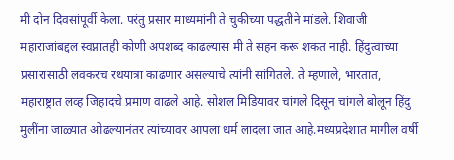मी दोन दिवसांपूर्वी केला. परंतु प्रसार माध्यमांनी ते चुकीच्या पद्धतीने मांडले. शिवाजी महाराजांबद्दल स्वप्नातही कोणी अपशब्द काढल्यास मी ते सहन करू शकत नाही. हिंदुत्वाच्या प्रसारासाठी लवकरच रथयात्रा काढणार असल्याचे त्यांनी सांगितले. ते म्हणाले, भारतात, महाराष्ट्रात लव्ह जिहादचे प्रमाण वाढले आहे. सोशल मिडियावर चांगले दिसून चांगले बोलून हिंदु मुलींना जाळ्यात ओढल्यानंतर त्यांच्यावर आपला धर्म लादला जात आहे.मध्यप्रदेशात मागील वर्षी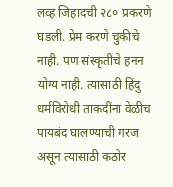लव्ह जिहादची २८० प्रकरणे घडली. प्रेम करणे चुकीचे नाही. पण संस्कृतीचे हनन योग्य नाही. त्यासाठी हिंदु धर्मविरोधी ताकदींना वेळीच पायबंद घालण्याची गरज असून त्यासाठी कठोर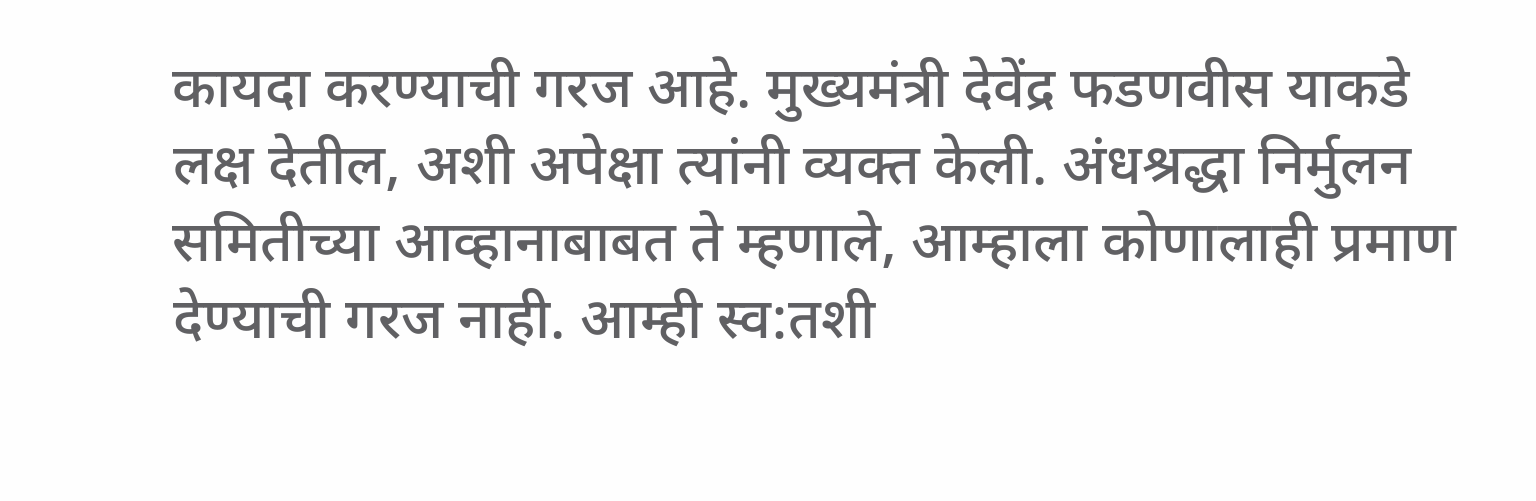कायदा करण्याची गरज आहे. मुख्यमंत्री देवेंद्र फडणवीस याकडे लक्ष देतील, अशी अपेक्षा त्यांनी व्यक्त केली. अंधश्रद्धा निर्मुलन समितीच्या आव्हानाबाबत ते म्हणाले, आम्हाला कोणालाही प्रमाण देण्याची गरज नाही. आम्ही स्व:तशी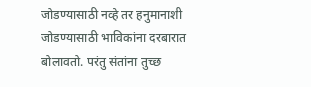जोडण्यासाठी नव्हे तर हनुमानाशी जोडण्यासाठी भाविकांना दरबारात बोलावतो. परंतु संतांना तुच्छ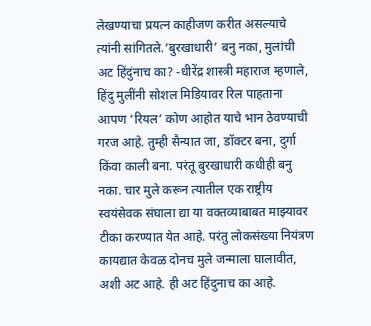लेखण्याचा प्रयत्न काहीजण करीत असल्याचे त्यांनी सांगितले.‘बुरखाधारी’ बनु नका, मुलांची अट हिंदुंनाच का? -धीरेंद्र शास्त्री महाराज म्हणाले, हिंदु मुलींनी सोशल मिडियावर रिल पाहताना आपण ‘रियल’ कोण आहोत याचे भान ठेवण्याची गरज आहे. तुम्ही सैन्यात जा, डॉक्टर बना, दुर्गा किंवा काली बना. परंतू बुरखाधारी कधीही बनु नका. चार मुले करून त्यातील एक राष्ट्रीय स्वयंसेवक संघाला द्या या वक्तव्याबाबत माझ्यावर टीका करण्यात येत आहे. परंतु लोकसंख्या नियंत्रण कायद्यात केवळ दोनच मुले जन्माला घालावीत, अशी अट आहे. ही अट हिंदुनाच का आहे.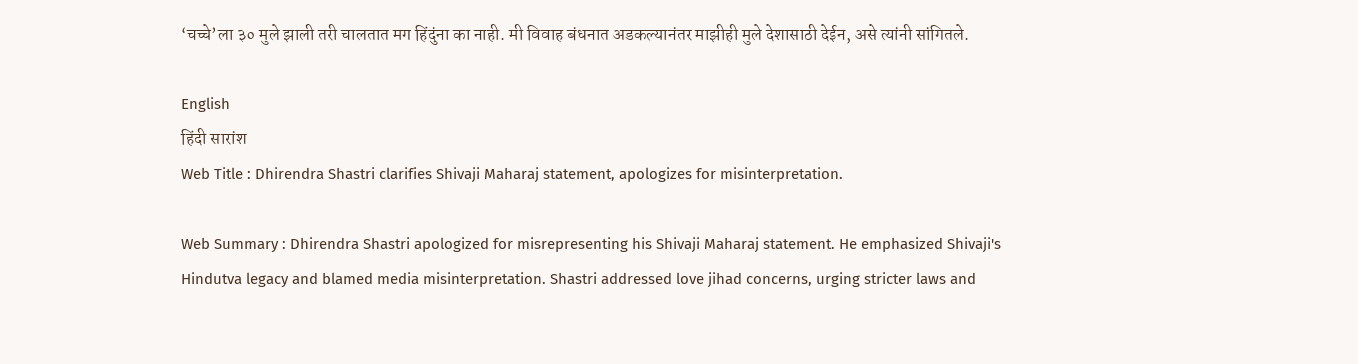‘चच्चे’ला ३० मुले झाली तरी चालतात मग हिंदुंना का नाही. मी विवाह बंधनात अडकल्यानंतर माझीही मुले देशासाठी देईन, असे त्यांनी सांगितले.

English
हिंदी सारांश
Web Title : Dhirendra Shastri clarifies Shivaji Maharaj statement, apologizes for misinterpretation.

Web Summary : Dhirendra Shastri apologized for misrepresenting his Shivaji Maharaj statement. He emphasized Shivaji's Hindutva legacy and blamed media misinterpretation. Shastri addressed love jihad concerns, urging stricter laws and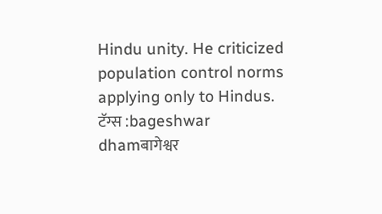Hindu unity. He criticized population control norms applying only to Hindus.
टॅग्स :bageshwar dhamबागेश्वर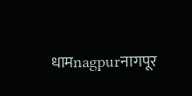धामnagpurनागपूर